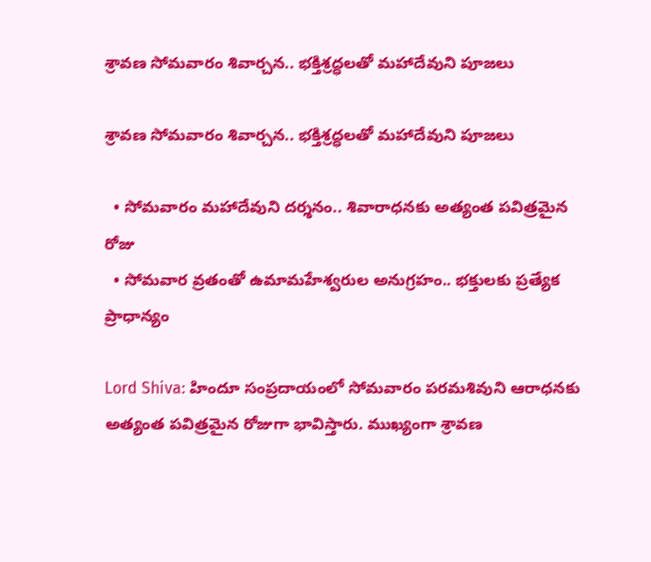శ్రావణ సోమవారం శివార్చన.. భక్తిశ్రద్ధలతో మహాదేవుని పూజలు

శ్రావణ సోమవారం శివార్చన.. భక్తిశ్రద్ధలతో మహాదేవుని పూజలు

  • సోమవారం మహాదేవుని దర్శనం.. శివారాధనకు అత్యంత పవిత్రమైన రోజు
  • సోమవార వ్రతంతో ఉమామహేశ్వరుల అనుగ్రహం.. భక్తులకు ప్రత్యేక ప్రాధాన్యం

Lord Shiva: హిందూ సంప్రదాయంలో సోమవారం పరమశివుని ఆరాధనకు అత్యంత పవిత్రమైన రోజుగా భావిస్తారు. ముఖ్యంగా శ్రావణ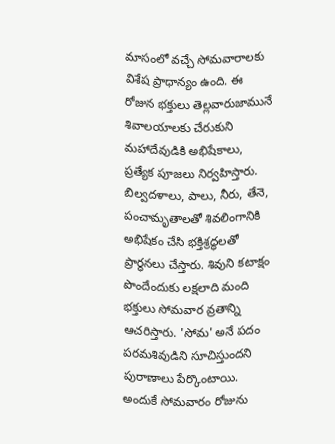మాసంలో వచ్చే సోమవారాలకు విశేష ప్రాధాన్యం ఉంది. ఈ రోజున భక్తులు తెల్లవారుజామునే శివాలయాలకు చేరుకుని మహాదేవుడికి అభిషేకాలు, ప్రత్యేక పూజలు నిర్వహిస్తారు. బిల్వదళాలు, పాలు, నీరు, తేనె, పంచామృతాలతో శివలింగానికి అభిషేకం చేసి భక్తిశ్రద్ధలతో ప్రార్థనలు చేస్తారు. శివుని కటాక్షం పొందేందుకు లక్షలాది మంది భక్తులు సోమవార వ్రతాన్ని ఆచరిస్తారు. 'సోమ' అనే పదం పరమశివుడిని సూచిస్తుందని పురాణాలు పేర్కొంటాయి. అందుకే సోమవారం రోజును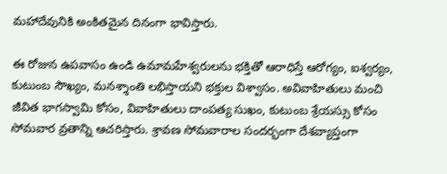మహాదేవునికి అంకితమైన దినంగా భావిస్తారు.

ఈ రోజున ఉపవాసం ఉండి ఉమామహేశ్వరులను భక్తితో ఆరాధిస్తే ఆరోగ్యం, ఐశ్వర్యం, కుటుంబ సౌఖ్యం, మనశ్శాంతి లభిస్తాయని భక్తుల విశ్వాసం. అవివాహితులు మంచి జీవిత భాగస్వామి కోసం, వివాహితులు దాంపత్య సుఖం, కుటుంబ శ్రేయస్సు కోసం సోమవార వ్రతాన్ని ఆచరిస్తారు. శ్రావణ సోమవారాల సందర్భంగా దేశవ్యాప్తంగా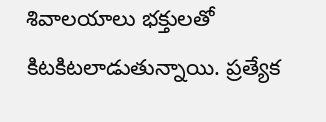శివాలయాలు భక్తులతో కిటకిటలాడుతున్నాయి. ప్రత్యేక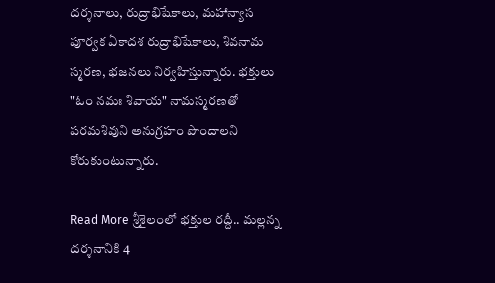దర్శనాలు, రుద్రాభిషేకాలు, మహాన్యాస పూర్వక ఏకాదశ రుద్రాభిషేకాలు, శివనామ స్మరణ, భజనలు నిర్వహిస్తున్నారు. భక్తులు "ఓం నమః శివాయ" నామస్మరణతో పరమశివుని అనుగ్రహం పొందాలని కోరుకుంటున్నారు.

Read More శ్రీశైలంలో భక్తుల రద్దీ.. మల్లన్న దర్శనానికి 4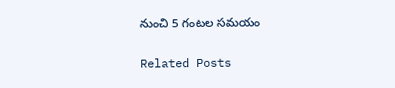నుంచి 5 గంటల సమయం

Related Posts